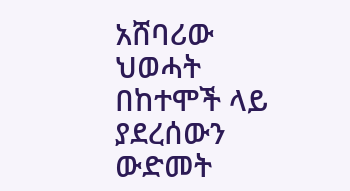አሸባሪው ህወሓት በከተሞች ላይ ያደረሰውን ውድመት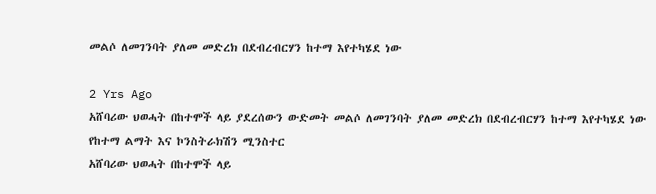መልሶ ለመገንባት ያለመ መድረክ በደብረብርሃን ከተማ እየተካሄደ ነው

2 Yrs Ago
አሸባሪው ህወሓት በከተሞች ላይ ያደረሰውን ውድመት መልሶ ለመገንባት ያለመ መድረክ በደብረብርሃን ከተማ እየተካሄደ ነው
የከተማ ልማት እና ኮንስትራክሽን ሚንስተር
አሸባሪው ህወሓት በከተሞች ላይ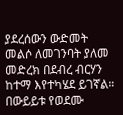ያደረሰውን ውድመት መልሶ ለመገንባት ያለመ መድረክ በደብረ ብርሃን ከተማ እየተካሄደ ይገኛል።
በውይይቱ የወደሙ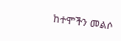ከተሞችን መልሶ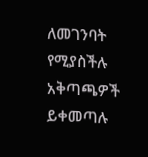ለመገንባት የሚያስችሉ አቅጣጫዎች ይቀመጣሉ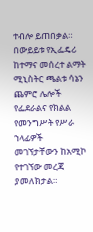ተብሎ ይጠበቃል።
በውይይቱ የኢፌዴሪ ከተማና መሰረተ ልማት ሚኒስትር ጫልቱ ሳኔን ጨምሮ ሌሎች የፌደራልና የክልል የመንግሥት የሥራ ኀላፊዎች መገኘታቸውን ከአሚኮ የተገኘው መረጃ ያመለክታል።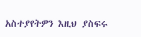አስተያየትዎን እዚህ ያስፍሩ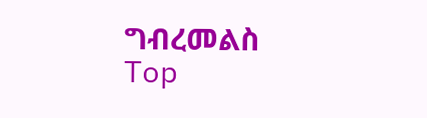ግብረመልስ
Top